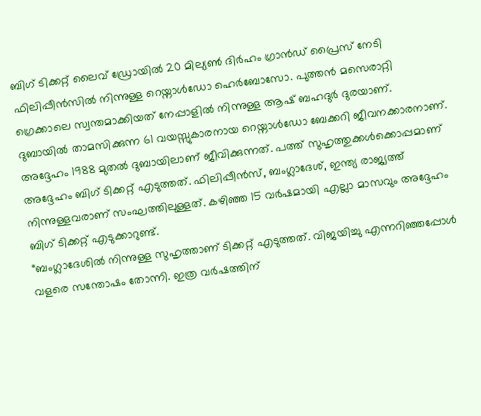ബിഗ് ടിക്കറ്റ് ലൈവ് ഡ്രോയിൽ 20 മില്യൺ ദിർഹം ഗ്രാൻഡ് പ്രൈസ് നേടി ഫിലിപ്പീൻസിൽ നിന്നുള്ള റെയ്നാൾഡോ ഹെർബോസോ. പുത്തൻ മസെരാറ്റി ഗ്രെക്കാലെ സ്വന്തമാക്കിയത് നേപ്പാളിൽ നിന്നുള്ള ആഷ് ബഹദുർ ദുരയാണ്.
ദുബായിൽ താമസിക്കുന്ന 61 വയസ്സുകാരനായ റെയ്നാൾഡോ ബേക്കറി ജീവനക്കാരനാണ്. അദ്ദേഹം 1988 മുതൽ ദുബായിലാണ് ജീവിക്കുന്നത്. പത്ത് സുഹൃത്തുക്കൾക്കൊപ്പമാണ് അദ്ദേഹം ബിഗ് ടിക്കറ്റ് എടുത്തത്. ഫിലിപ്പീൻസ്, ബംഗ്ലാദേശ്, ഇന്ത്യ രാജ്യത്ത് നിന്നുള്ളവരാണ് സംഘത്തിലുള്ളത്. കഴിഞ്ഞ 15 വർഷമായി എല്ലാ മാസവും അദ്ദേഹം ബിഗ് ടിക്കറ്റ് എടുക്കാറുണ്ട്.
“ബംഗ്ലാദേശിൽ നിന്നുള്ള സുഹൃത്താണ് ടിക്കറ്റ് എടുത്തത്. വിജയിച്ചു എന്നറിഞ്ഞപ്പോൾ വളരെ സന്തോഷം തോന്നി. ഇത്ര വർഷത്തിന്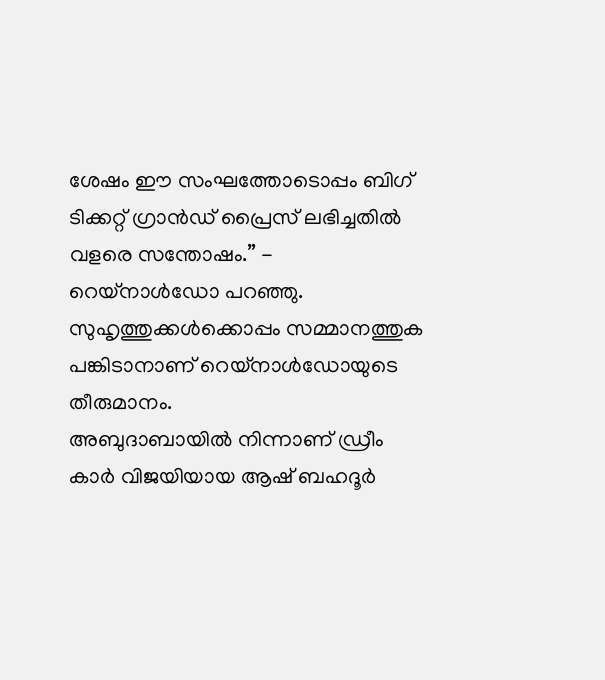ശേഷം ഈ സംഘത്തോടൊപ്പം ബിഗ് ടിക്കറ്റ് ഗ്രാൻഡ് പ്രൈസ് ലഭിച്ചതിൽ വളരെ സന്തോഷം.” - റെയ്നാൾഡോ പറഞ്ഞു.
സുഹൃത്തുക്കൾക്കൊപ്പം സമ്മാനത്തുക പങ്കിടാനാണ് റെയ്നാൾഡോയുടെ തീരുമാനം.
അബുദാബായിൽ നിന്നാണ് ഡ്രീം കാർ വിജയിയായ ആഷ് ബഹദൂർ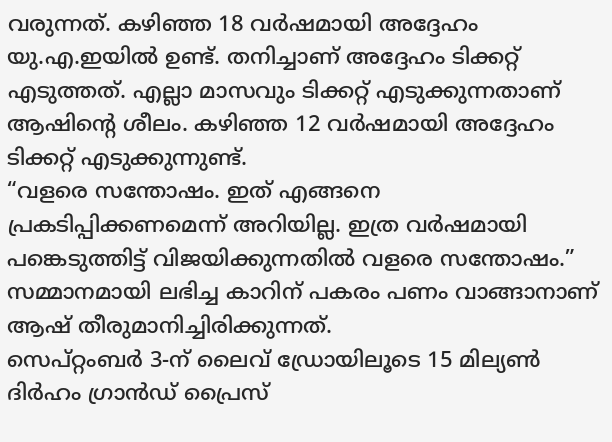വരുന്നത്. കഴിഞ്ഞ 18 വർഷമായി അദ്ദേഹം യു.എ.ഇയിൽ ഉണ്ട്. തനിച്ചാണ് അദ്ദേഹം ടിക്കറ്റ് എടുത്തത്. എല്ലാ മാസവും ടിക്കറ്റ് എടുക്കുന്നതാണ് ആഷിന്റെ ശീലം. കഴിഞ്ഞ 12 വർഷമായി അദ്ദേഹം ടിക്കറ്റ് എടുക്കുന്നുണ്ട്.
“വളരെ സന്തോഷം. ഇത് എങ്ങനെ പ്രകടിപ്പിക്കണമെന്ന് അറിയില്ല. ഇത്ര വർഷമായി പങ്കെടുത്തിട്ട് വിജയിക്കുന്നതിൽ വളരെ സന്തോഷം.”
സമ്മാനമായി ലഭിച്ച കാറിന് പകരം പണം വാങ്ങാനാണ് ആഷ് തീരുമാനിച്ചിരിക്കുന്നത്.
സെപ്റ്റംബർ 3-ന് ലൈവ് ഡ്രോയിലൂടെ 15 മില്യൺ ദിർഹം ഗ്രാൻഡ് പ്രൈസ്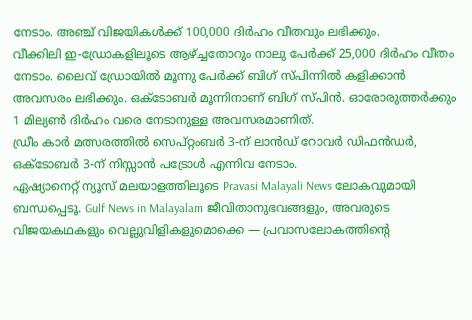നേടാം. അഞ്ച് വിജയികൾക്ക് 100,000 ദിർഹം വീതവും ലഭിക്കും.
വീക്കിലി ഇ-ഡ്രോകളിലൂടെ ആഴ്ച്ചതോറും നാലു പേർക്ക് 25,000 ദിർഹം വീതം നേടാം. ലൈവ് ഡ്രോയിൽ മൂന്നു പേർക്ക് ബിഗ് സ്പിന്നിൽ കളിക്കാൻ അവസരം ലഭിക്കും. ഒക്ടോബർ മൂന്നിനാണ് ബിഗ് സ്പിൻ. ഓരോരുത്തർക്കും 1 മില്യൺ ദിർഹം വരെ നേടാനുള്ള അവസരമാണിത്.
ഡ്രീം കാർ മത്സരത്തിൽ സെപ്റ്റംബർ 3-ന് ലാൻഡ് റോവർ ഡിഫൻഡർ, ഒക്ടോബർ 3-ന് നിസ്സാൻ പട്രോൾ എന്നിവ നേടാം.
ഏഷ്യാനെറ്റ് ന്യൂസ് മലയാളത്തിലൂടെ Pravasi Malayali News ലോകവുമായി ബന്ധപ്പെടൂ. Gulf News in Malayalam ജീവിതാനുഭവങ്ങളും, അവരുടെ വിജയകഥകളും വെല്ലുവിളികളുമൊക്കെ — പ്രവാസലോകത്തിന്റെ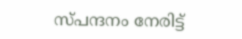സ്പന്ദനം നേരിട്ട്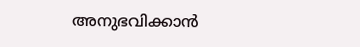അനുഭവിക്കാൻ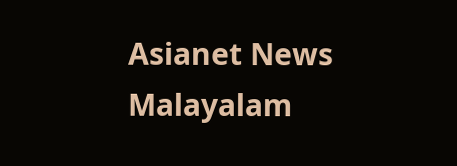Asianet News Malayalam